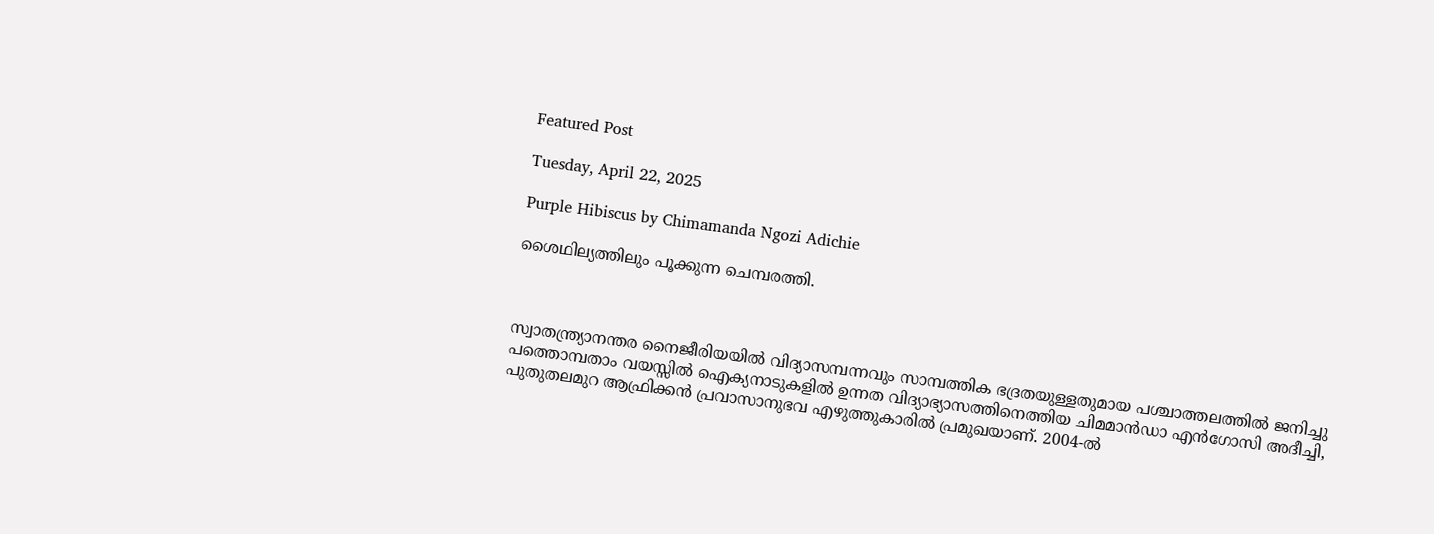Featured Post

Tuesday, April 22, 2025

Purple Hibiscus by Chimamanda Ngozi Adichie

ശൈഥില്യത്തിലും പൂക്കുന്ന ചെമ്പരത്തി.



സ്വാതന്ത്ര്യാനന്തര നൈജീരിയയില്‍ വിദ്യാസമ്പന്നവും സാമ്പത്തിക ഭദ്രതയുള്ളതുമായ പശ്ചാത്തലത്തില്‍ ജനിച്ചു പത്തൊമ്പതാം വയസ്സില്‍ ഐക്യനാടുകളില്‍ ഉന്നത വിദ്യാഭ്യാസത്തിനെത്തിയ ചിമമാന്‍ഡാ എന്‍ഗോസി അദീച്ചി, പുതുതലമുറ ആഫ്രിക്കന്‍ പ്രവാസാനുഭവ എഴുത്തുകാരില്‍ പ്രമുഖയാണ്‌. 2004-ല്‍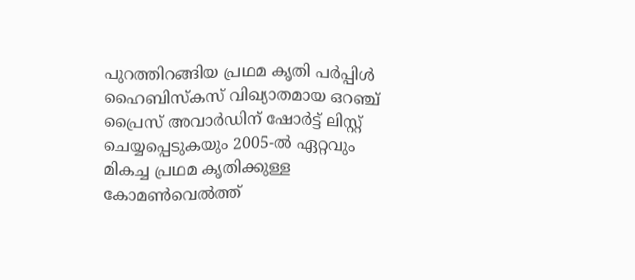പുറത്തിറങ്ങിയ പ്രഥമ കൃതി പര്‍പ്പിള്‍ ഹൈബിസ്കസ് വിഖ്യാതമായ ഒറഞ്ച് പ്രൈസ് അവാര്‍ഡിന് ഷോര്‍ട്ട് ലിസ്റ്റ് ചെയ്യപ്പെടുകയും 2005-ല്‍ ഏറ്റവും മികച്ച പ്രഥമ കൃതിക്കുള്ള കോമണ്‍വെല്‍ത്ത്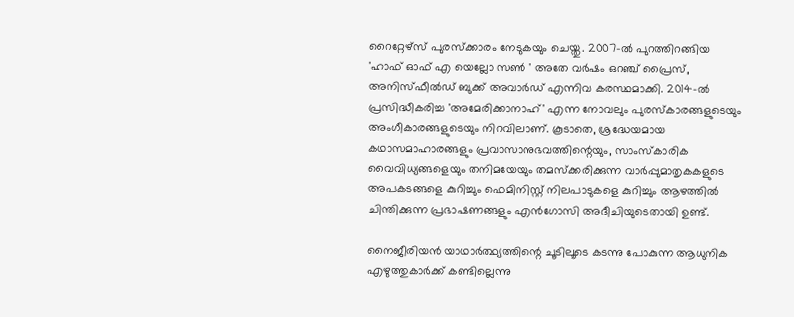റൈറ്റേഴ്സ് പുരസ്ക്കാരം നേടുകയും ചെയ്തു. 2007-ല്‍ പുറത്തിറങ്ങിയ 'ഹാഫ് ഓഫ് എ യെല്ലോ സണ്‍ ' അതേ വര്‍ഷം ഒറഞ്ച് പ്രൈസ്, അനിസ്ഫീല്‍ഡ് ബുക്ക് അവാര്‍ഡ് എന്നിവ കരസ്ഥമാക്കി. 2014-ല്‍ പ്രസിദ്ധീകരിച്ച 'അമേരിക്കാനാഹ്' എന്ന നോവലും പുരസ്കാരങ്ങളുടെയും അംഗീകാരങ്ങളുടെയും നിറവിലാണ്. കൂടാതെ, ശ്രദ്ധേയമായ കഥാസമാഹാരങ്ങളും പ്രവാസാനുഭവത്തിന്റെയും, സാംസ്കാരിക വൈവിധ്യങ്ങളെയും തനിമയേയും തമസ്ക്കരിക്കുന്ന വാര്‍പ്പുമാതൃകകളുടെ അപകടങ്ങളെ കുറിച്ചും ഫെമിനിസ്റ്റ് നിലപാടുകളെ കുറിച്ചും ആഴത്തില്‍ ചിന്തിക്കുന്ന പ്രഭാഷണങ്ങളും എന്‍ഗോസി അദീചിയുടെതായി ഉണ്ട്.

നൈജീരിയന്‍ യാഥാര്‍ത്ഥ്യത്തിന്റെ ചൂടിലൂടെ കടന്നു പോകുന്ന ആധുനിക എഴുത്തുകാര്‍ക്ക് കണ്ടില്ലെന്നു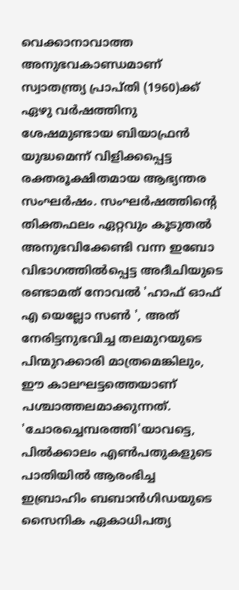വെക്കാനാവാത്ത അനുഭവകാണ്ഡമാണ് സ്വാതന്ത്ര്യ പ്രാപ്തി (1960)ക്ക് ഏഴു വര്‍ഷത്തിനു ശേഷമുണ്ടായ ബിയാഫ്രന്‍ യുദ്ധമെന്ന് വിളിക്കപ്പെട്ട രക്തരൂക്ഷിതമായ ആഭ്യന്തര സംഘര്‍ഷം. സംഘര്‍ഷത്തിന്റെ തിക്തഫലം ഏറ്റവും കൂടുതല്‍ അനുഭവിക്കേണ്ടി വന്ന ഇബോ വിഭാഗത്തില്‍പ്പെട്ട അദീചിയുടെ രണ്ടാമത് നോവല്‍ 'ഹാഫ് ഓഫ് എ യെല്ലോ സണ്‍ ', അത് നേരിട്ടനുഭവിച്ച തലമുറയുടെ പിന്മുറക്കാരി മാത്രമെങ്കിലും, ഈ കാലഘട്ടത്തെയാണ് പശ്ചാത്തലമാക്കുന്നത്. 'ചോരച്ചെമ്പരത്തി'യാവട്ടെ, പില്‍ക്കാലം എണ്‍പതുകളുടെ പാതിയില്‍ ആരംഭിച്ച ഇബ്രാഹിം ബബാന്‍ഗിഡയുടെ സൈനിക ഏകാധിപത്യ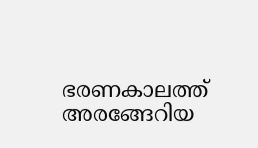ഭരണകാലത്ത് അരങ്ങേറിയ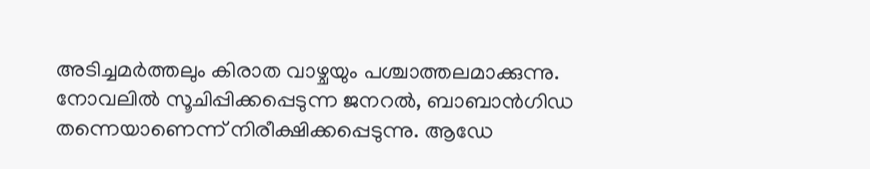അടിച്ചമര്‍ത്തലും കിരാത വാഴ്ചയും പശ്ചാത്തലമാക്കുന്നു. നോവലില്‍ സൂചിപ്പിക്കപ്പെടുന്ന ജനറല്‍, ബാബാന്‍ഗിഡ തന്നെയാണെന്ന് നിരീക്ഷിക്കപ്പെടുന്നു. ആഡേ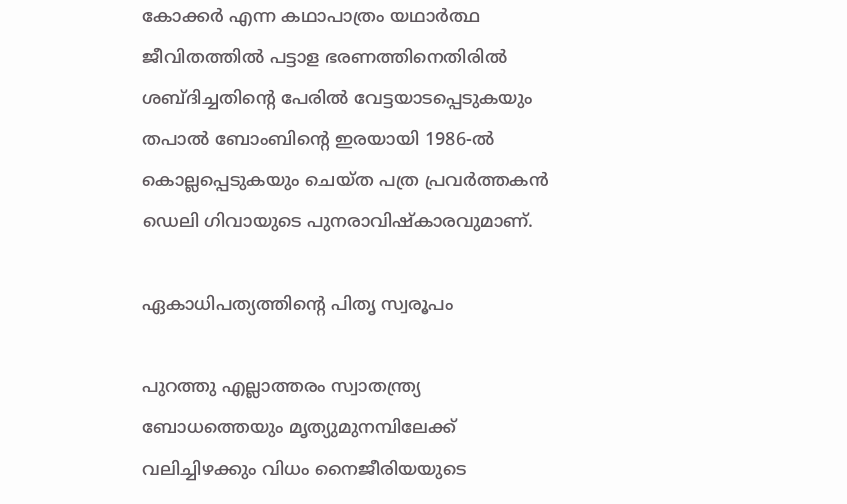കോക്കര്‍ എന്ന കഥാപാത്രം യഥാര്‍ത്ഥ ജീവിതത്തില്‍ പട്ടാള ഭരണത്തിനെതിരില്‍ ശബ്ദിച്ചതിന്റെ പേരില്‍ വേട്ടയാടപ്പെടുകയും തപാല്‍ ബോംബിന്റെ ഇരയായി 1986-ല്‍ കൊല്ലപ്പെടുകയും ചെയ്ത പത്ര പ്രവര്‍ത്തകന്‍ ഡെലി ഗിവായുടെ പുനരാവിഷ്കാരവുമാണ്.

ഏകാധിപത്യത്തിന്റെ പിതൃ സ്വരൂപം

പുറത്തു എല്ലാത്തരം സ്വാതന്ത്ര്യ ബോധത്തെയും മൃത്യുമുനമ്പിലേക്ക് വലിച്ചിഴക്കും വിധം നൈജീരിയയുടെ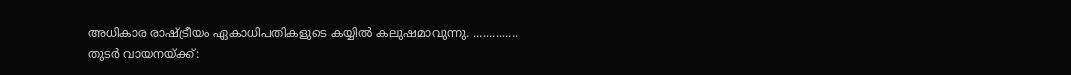അധികാര രാഷ്ട്രീയം ഏകാധിപതികളുടെ കയ്യില്‍ കലുഷമാവുന്നു. ..............
തുടര്‍ വായനയ്ക്ക്: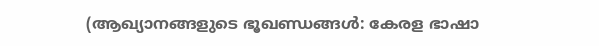(ആഖ്യാനങ്ങളുടെ ഭൂഖണ്ഡങ്ങള്‍: കേരള ഭാഷാ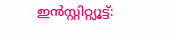ഇന്‍സ്റ്റിറ്റ്യൂട്ട്: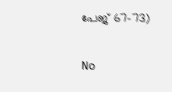പേജ് 67-73)


No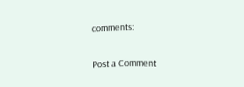comments:

Post a Comment